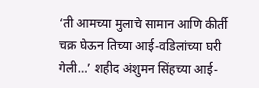‘ती आमच्या मुलाचे सामान आणि कीर्ती चक्र घेऊन तिच्या आई-वडिलांच्या घरी गेली…’ शहीद अंशुमन सिंहच्या आई-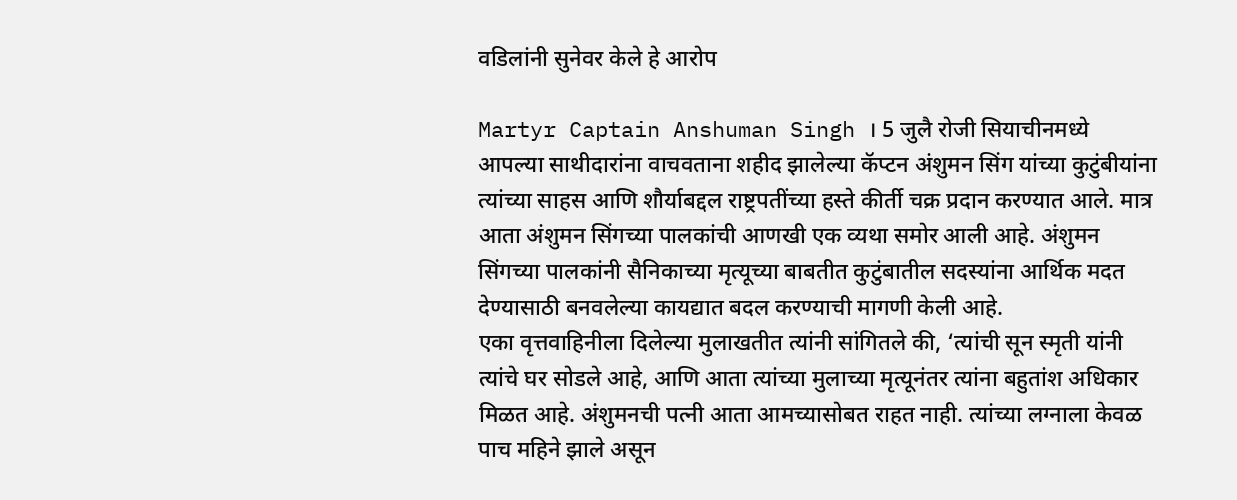वडिलांनी सुनेवर केले हे आरोप

Martyr Captain Anshuman Singh । 5 जुलै रोजी सियाचीनमध्ये आपल्या साथीदारांना वाचवताना शहीद झालेल्या कॅप्टन अंशुमन सिंग यांच्या कुटुंबीयांना त्यांच्या साहस आणि शौर्याबद्दल राष्ट्रपतींच्या हस्ते कीर्ती चक्र प्रदान करण्यात आले. मात्र आता अंशुमन सिंगच्या पालकांची आणखी एक व्यथा समोर आली आहे. अंशुमन सिंगच्या पालकांनी सैनिकाच्या मृत्यूच्या बाबतीत कुटुंबातील सदस्यांना आर्थिक मदत देण्यासाठी बनवलेल्या कायद्यात बदल करण्याची मागणी केली आहे.
एका वृत्तवाहिनीला दिलेल्या मुलाखतीत त्यांनी सांगितले की, ‘त्यांची सून स्मृती यांनी त्यांचे घर सोडले आहे, आणि आता त्यांच्या मुलाच्या मृत्यूनंतर त्यांना बहुतांश अधिकार मिळत आहे. अंशुमनची पत्नी आता आमच्यासोबत राहत नाही. त्यांच्या लग्नाला केवळ पाच महिने झाले असून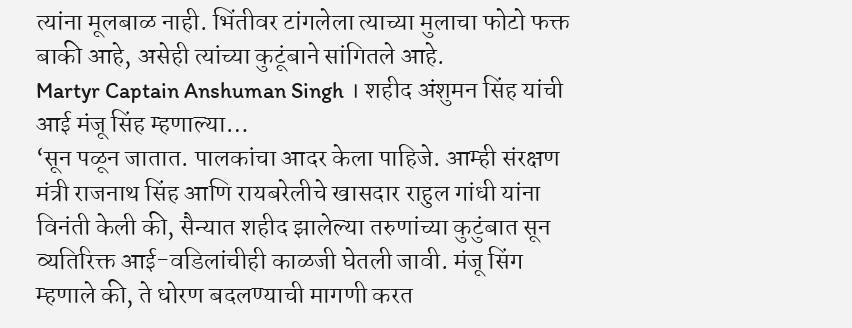त्यांना मूलबाळ नाही. भिंतीवर टांगलेला त्याच्या मुलाचा फोटो फक्त बाकी आहे, असेही त्यांच्या कुटूंबाने सांगितले आहे.
Martyr Captain Anshuman Singh । शहीद अंशुमन सिंह यांची आई मंजू सिंह म्हणाल्या…
‘सून पळून जातात. पालकांचा आदर केला पाहिजे. आम्ही संरक्षण मंत्री राजनाथ सिंह आणि रायबरेलीचे खासदार राहुल गांधी यांना विनंती केली की, सैन्यात शहीद झालेल्या तरुणांच्या कुटुंबात सून व्यतिरिक्त आई-वडिलांचीही काळजी घेतली जावी. मंजू सिंग म्हणाले की, ते धोरण बदलण्याची मागणी करत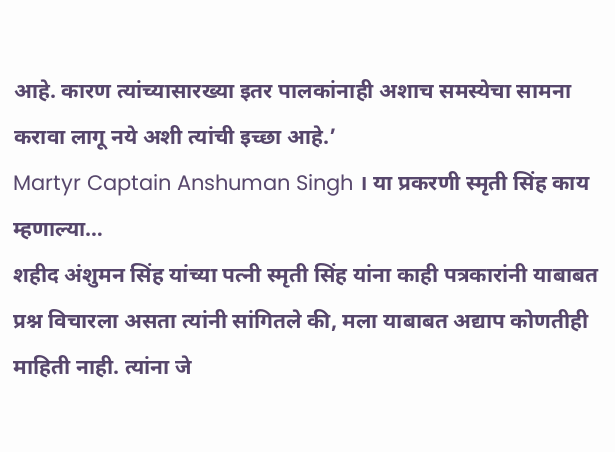आहे. कारण त्यांच्यासारख्या इतर पालकांनाही अशाच समस्येचा सामना करावा लागू नये अशी त्यांची इच्छा आहे.’
Martyr Captain Anshuman Singh । या प्रकरणी स्मृती सिंह काय म्हणाल्या…
शहीद अंशुमन सिंह यांच्या पत्नी स्मृती सिंह यांना काही पत्रकारांनी याबाबत प्रश्न विचारला असता त्यांनी सांगितले की, मला याबाबत अद्याप कोणतीही माहिती नाही. त्यांना जे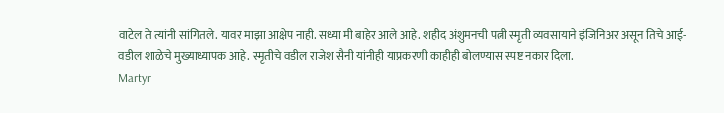वाटेल ते त्यांनी सांगितले. यावर माझा आक्षेप नाही. सध्या मी बाहेर आले आहे. शहीद अंशुमनची पत्नी स्मृती व्यवसायाने इंजिनिअर असून तिचे आई-वडील शाळेचे मुख्याध्यापक आहे. स्मृतीचे वडील राजेश सैनी यांनीही याप्रकरणी काहीही बोलण्यास स्पष्ट नकार दिला.
Martyr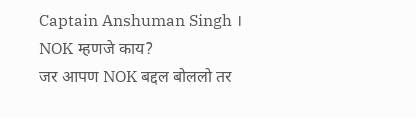Captain Anshuman Singh । NOK म्हणजे काय?
जर आपण NOK बद्दल बोललो तर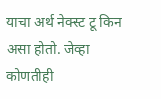याचा अर्थ नेक्स्ट टू किन असा होतो. जेव्हा कोणतीही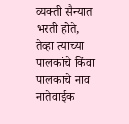व्यक्ती सैन्यात भरती होते, तेव्हा त्याच्या पालकांचे किंवा पालकाचे नाव नातेवाईक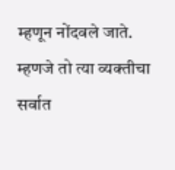म्हणून नोंदवले जाते. म्हणजे तो त्या व्यक्तीचा सर्वात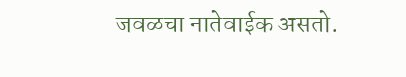जवळचा नातेवाईक असतो.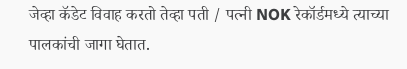जेव्हा कॅडेट विवाह करतो तेव्हा पती / पत्नी NOK रेकॉर्डमध्ये त्याच्या पालकांची जागा घेतात.